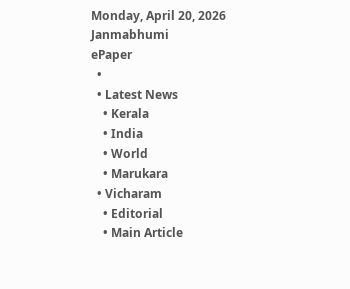Monday, April 20, 2026
Janmabhumi
ePaper
  •
  • Latest News
    • Kerala
    • India
    • World
    • Marukara
  • Vicharam
    • Editorial
    • Main Article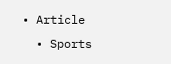• Article
  • Sports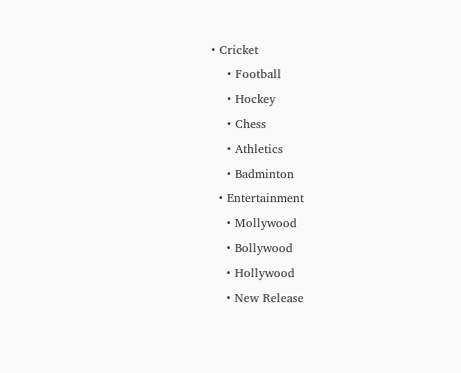• Cricket
    • Football
    • Hockey
    • Chess
    • Athletics
    • Badminton
  • Entertainment
    • Mollywood
    • Bollywood
    • Hollywood
    • New Release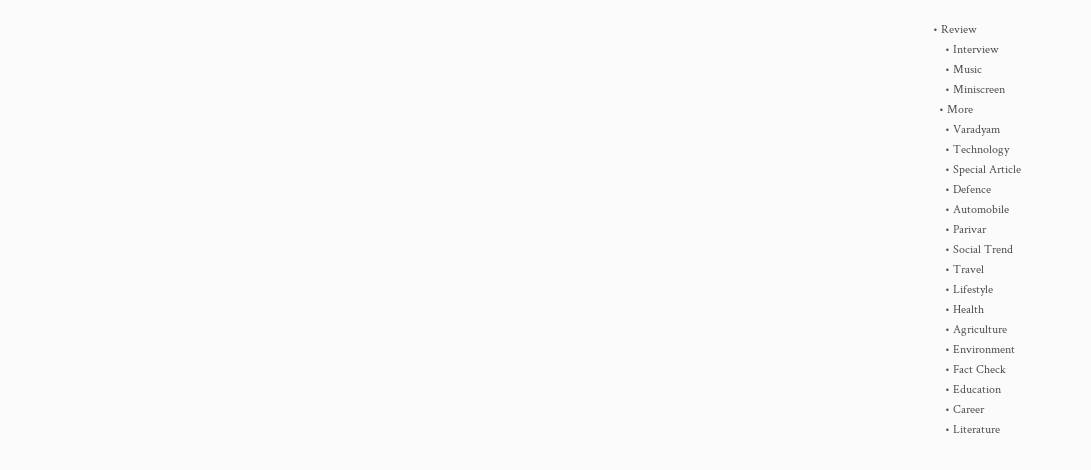• Review
    • Interview
    • Music
    • Miniscreen
  • More
    • Varadyam
    • Technology
    • Special Article
    • Defence
    • Automobile
    • Parivar
    • Social Trend
    • Travel
    • Lifestyle
    • Health
    • Agriculture
    • Environment
    • Fact Check
    • Education
    • Career
    • Literature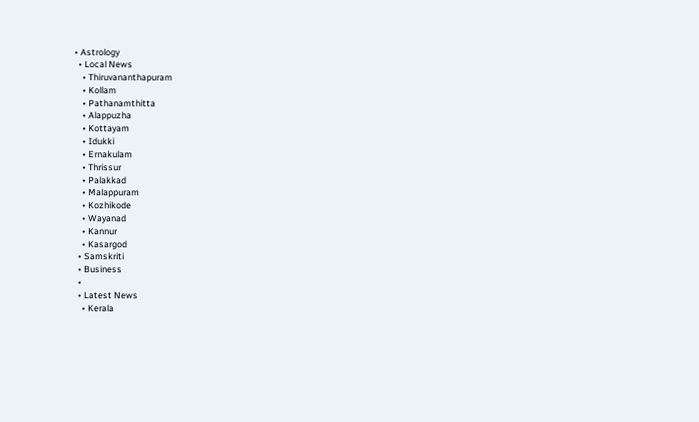• Astrology
  • Local News
    • Thiruvananthapuram
    • Kollam
    • Pathanamthitta
    • Alappuzha
    • Kottayam
    • Idukki
    • Ernakulam
    • Thrissur
    • Palakkad
    • Malappuram
    • Kozhikode
    • Wayanad
    • Kannur
    • Kasargod
  • Samskriti
  • Business
  •
  • Latest News
    • Kerala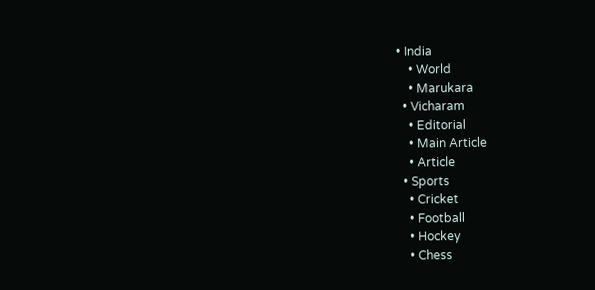• India
    • World
    • Marukara
  • Vicharam
    • Editorial
    • Main Article
    • Article
  • Sports
    • Cricket
    • Football
    • Hockey
    • Chess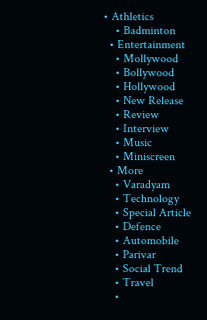• Athletics
    • Badminton
  • Entertainment
    • Mollywood
    • Bollywood
    • Hollywood
    • New Release
    • Review
    • Interview
    • Music
    • Miniscreen
  • More
    • Varadyam
    • Technology
    • Special Article
    • Defence
    • Automobile
    • Parivar
    • Social Trend
    • Travel
    •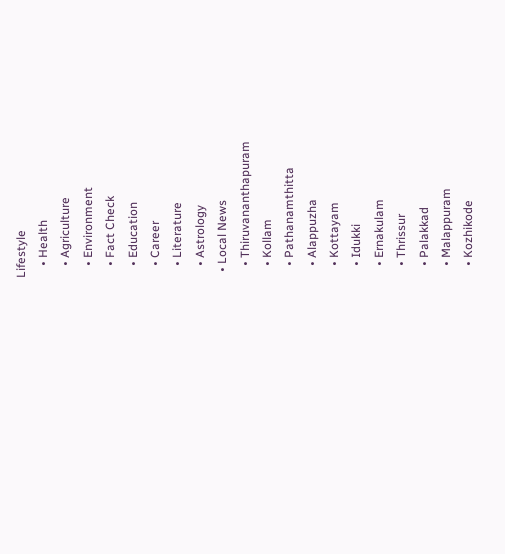Lifestyle
    • Health
    • Agriculture
    • Environment
    • Fact Check
    • Education
    • Career
    • Literature
    • Astrology
  • Local News
    • Thiruvananthapuram
    • Kollam
    • Pathanamthitta
    • Alappuzha
    • Kottayam
    • Idukki
    • Ernakulam
    • Thrissur
    • Palakkad
    • Malappuram
    • Kozhikode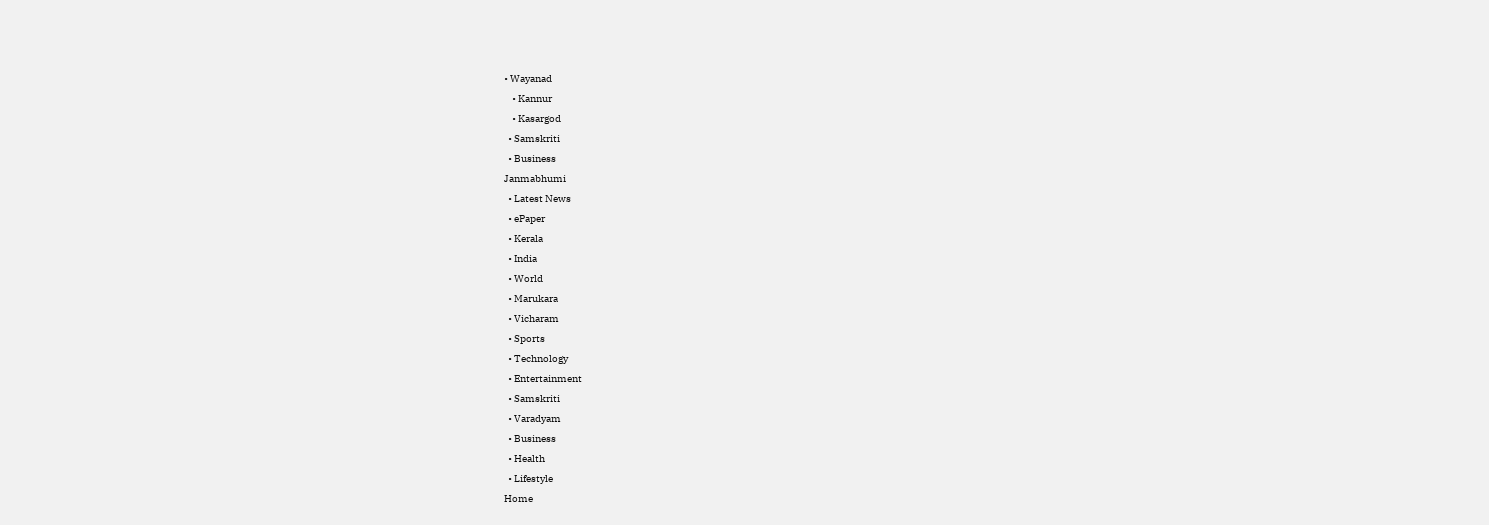• Wayanad
    • Kannur
    • Kasargod
  • Samskriti
  • Business
Janmabhumi
  • Latest News
  • ePaper
  • Kerala
  • India
  • World
  • Marukara
  • Vicharam
  • Sports
  • Technology
  • Entertainment
  • Samskriti
  • Varadyam
  • Business
  • Health
  • Lifestyle
Home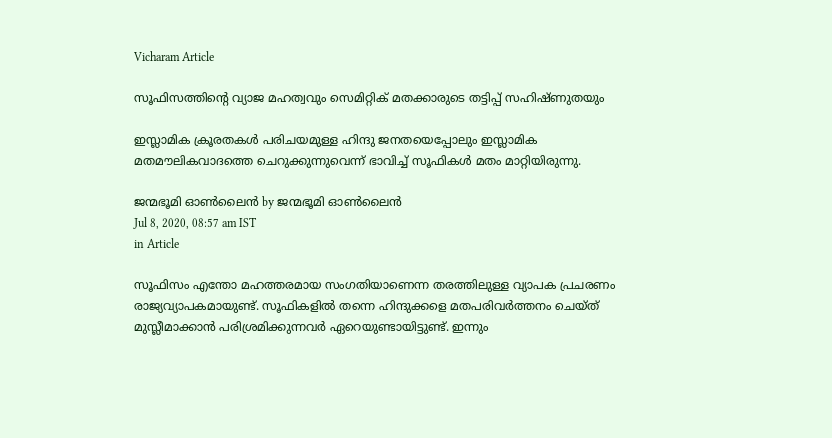Vicharam Article

സൂഫിസത്തിന്റെ വ്യാജ മഹത്വവും സെമിറ്റിക് മതക്കാരുടെ തട്ടിപ്പ്‌ സഹിഷ്ണുതയും

ഇസ്ലാമിക ക്രൂരതകള്‍ പരിചയമുള്ള ഹിന്ദു ജനതയെപ്പോലും ഇസ്ലാമിക മതമൗലികവാദത്തെ ചെറുക്കുന്നുവെന്ന് ഭാവിച്ച് സൂഫികള്‍ മതം മാറ്റിയിരുന്നു.

ജന്മഭൂമി ഓണ്‍ലൈന്‍ by ജന്മഭൂമി ഓണ്‍ലൈന്‍
Jul 8, 2020, 08:57 am IST
in Article

സൂഫിസം എന്തോ മഹത്തരമായ സംഗതിയാണെന്ന തരത്തിലുള്ള വ്യാപക പ്രചരണം രാജ്യവ്യാപകമായുണ്ട്. സൂഫികളില്‍ തന്നെ ഹിന്ദുക്കളെ മതപരിവര്‍ത്തനം ചെയ്ത് മുസ്ലീമാക്കാന്‍ പരിശ്രമിക്കുന്നവര്‍ ഏറെയുണ്ടായിട്ടുണ്ട്. ഇന്നും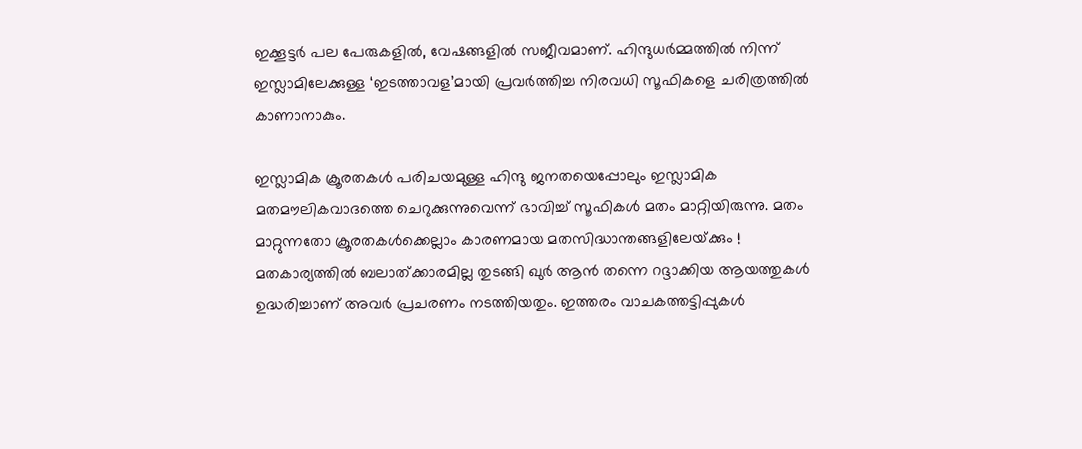ഇക്കൂട്ടര്‍ പല പേരുകളില്‍, വേഷങ്ങളില്‍ സജീവമാണ്. ഹിന്ദുധര്‍മ്മത്തില്‍ നിന്ന് ഇസ്ലാമിലേക്കുള്ള ‘ഇടത്താവള’മായി പ്രവര്‍ത്തിച്ച നിരവധി സൂഫികളെ ചരിത്രത്തില്‍ കാണാനാകും.

ഇസ്ലാമിക ക്രൂരതകള്‍ പരിചയമുള്ള ഹിന്ദു ജനതയെപ്പോലും ഇസ്ലാമിക മതമൗലികവാദത്തെ ചെറുക്കുന്നുവെന്ന് ഭാവിച്ച് സൂഫികള്‍ മതം മാറ്റിയിരുന്നു. മതം മാറ്റുന്നതോ ക്രൂരതകള്‍ക്കെല്ലാം കാരണമായ മതസിദ്ധാന്തങ്ങളിലേയ്‌ക്കും ! മതകാര്യത്തില്‍ ബലാത്ക്കാരമില്ല തുടങ്ങി ഖുര്‍ ആന്‍ തന്നെ റദ്ദാക്കിയ ആയത്തുകള്‍ ഉദ്ധരിച്ചാണ് അവര്‍ പ്രചരണം നടത്തിയതും. ഇത്തരം വാചകത്തട്ടിപ്പുകള്‍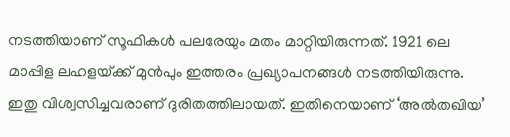നടത്തിയാണ് സൂഫികള്‍ പലരേയും മതം മാറ്റിയിരുന്നത്. 1921 ലെ മാപ്പിള ലഹളയ്‌ക്ക് മുന്‍പും ഇത്തരം പ്രഖ്യാപനങ്ങള്‍ നടത്തിയിരുന്നു. ഇതു വിശ്വസിച്ചവരാണ് ദുരിതത്തിലായത്. ഇതിനെയാണ് ‘അല്‍തഖിയ’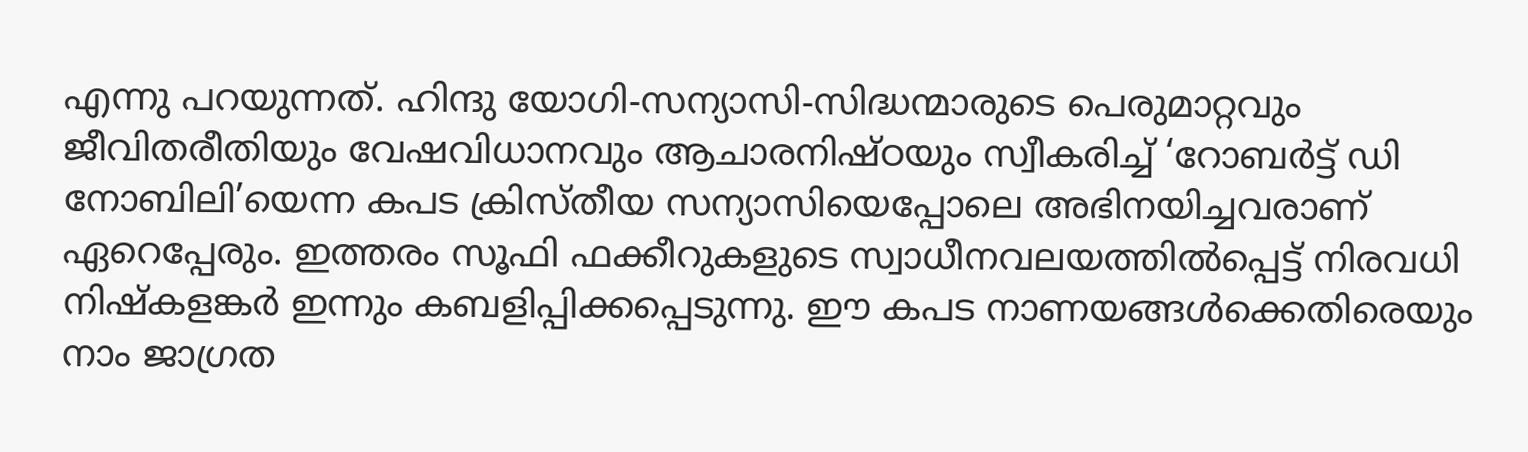എന്നു പറയുന്നത്. ഹിന്ദു യോഗി-സന്യാസി-സിദ്ധന്മാരുടെ പെരുമാറ്റവും ജീവിതരീതിയും വേഷവിധാനവും ആചാരനിഷ്ഠയും സ്വീകരിച്ച് ‘റോബര്‍ട്ട് ഡി നോബിലി’യെന്ന കപട ക്രിസ്തീയ സന്യാസിയെപ്പോലെ അഭിനയിച്ചവരാണ് ഏറെപ്പേരും. ഇത്തരം സൂഫി ഫക്കീറുകളുടെ സ്വാധീനവലയത്തില്‍പ്പെട്ട് നിരവധി നിഷ്‌കളങ്കര്‍ ഇന്നും കബളിപ്പിക്കപ്പെടുന്നു. ഈ കപട നാണയങ്ങള്‍ക്കെതിരെയും നാം ജാഗ്രത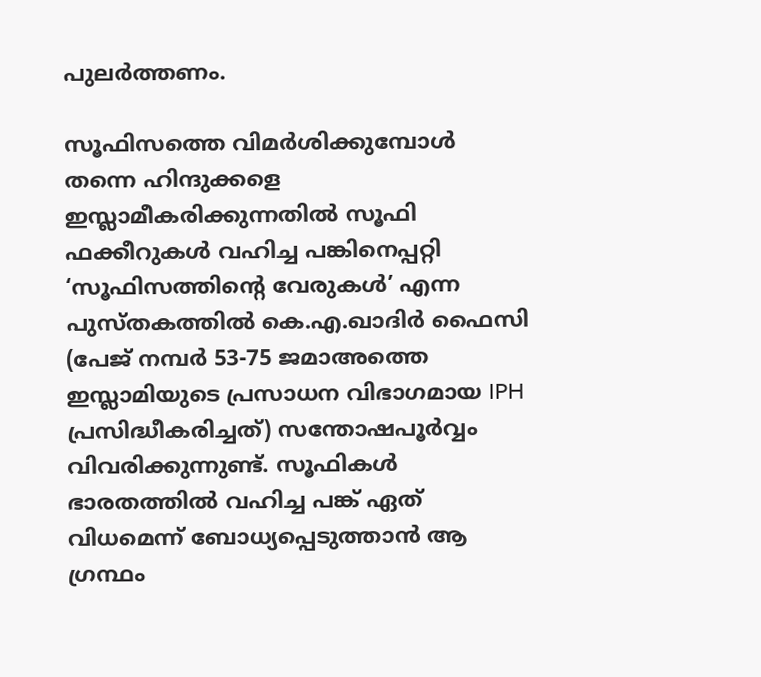പുലര്‍ത്തണം.

സൂഫിസത്തെ വിമര്‍ശിക്കുമ്പോള്‍ തന്നെ ഹിന്ദുക്കളെ ഇസ്ലാമീകരിക്കുന്നതില്‍ സൂഫി ഫക്കീറുകള്‍ വഹിച്ച പങ്കിനെപ്പറ്റി ‘സൂഫിസത്തിന്റെ വേരുകള്‍’ എന്ന പുസ്തകത്തില്‍ കെ.എ.ഖാദിര്‍ ഫൈസി (പേജ് നമ്പര്‍ 53-75 ജമാഅത്തെ ഇസ്ലാമിയുടെ പ്രസാധന വിഭാഗമായ IPH പ്രസിദ്ധീകരിച്ചത്) സന്തോഷപൂര്‍വ്വം വിവരിക്കുന്നുണ്ട്. സൂഫികള്‍ ഭാരതത്തില്‍ വഹിച്ച പങ്ക് ഏത് വിധമെന്ന് ബോധ്യപ്പെടുത്താന്‍ ആ ഗ്രന്ഥം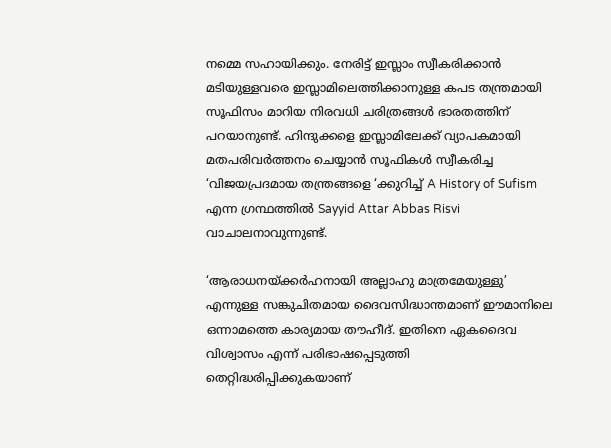നമ്മെ സഹായിക്കും. നേരിട്ട് ഇസ്ലാം സ്വീകരിക്കാന്‍ മടിയുള്ളവരെ ഇസ്ലാമിലെത്തിക്കാനുള്ള കപട തന്ത്രമായി സൂഫിസം മാറിയ നിരവധി ചരിത്രങ്ങള്‍ ഭാരതത്തിന് പറയാനുണ്ട്. ഹിന്ദുക്കളെ ഇസ്ലാമിലേക്ക് വ്യാപകമായി മതപരിവര്‍ത്തനം ചെയ്യാന്‍ സൂഫികള്‍ സ്വീകരിച്ച ‘വിജയപ്രദമായ തന്ത്രങ്ങളെ ‘ക്കുറിച്ച് A History of Sufism എന്ന ഗ്രന്ഥത്തില്‍ Sayyid Attar Abbas Risvi വാചാലനാവുന്നുണ്ട്.

‘ആരാധനയ്‌ക്കര്‍ഹനായി അല്ലാഹു മാത്രമേയുള്ളു’ എന്നുള്ള സങ്കുചിതമായ ദൈവസിദ്ധാന്തമാണ് ഈമാനിലെ ഒന്നാമത്തെ കാര്യമായ തൗഹീദ്. ഇതിനെ ഏകദൈവ വിശ്വാസം എന്ന് പരിഭാഷപ്പെടുത്തി തെറ്റിദ്ധരിപ്പിക്കുകയാണ്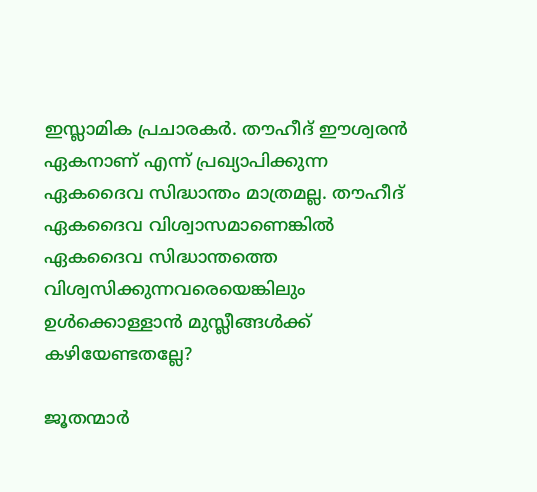ഇസ്ലാമിക പ്രചാരകര്‍. തൗഹീദ് ഈശ്വരന്‍ ഏകനാണ് എന്ന് പ്രഖ്യാപിക്കുന്ന ഏകദൈവ സിദ്ധാന്തം മാത്രമല്ല. തൗഹീദ് ഏകദൈവ വിശ്വാസമാണെങ്കില്‍ ഏകദൈവ സിദ്ധാന്തത്തെ വിശ്വസിക്കുന്നവരെയെങ്കിലും ഉള്‍ക്കൊള്ളാന്‍ മുസ്ലീങ്ങള്‍ക്ക് കഴിയേണ്ടതല്ലേ?

ജൂതന്മാര്‍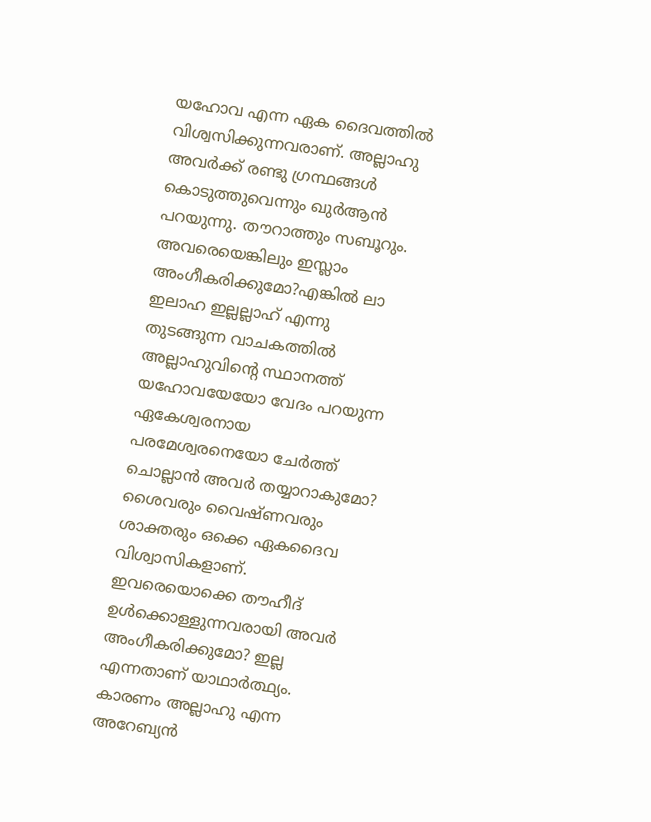യഹോവ എന്ന ഏക ദൈവത്തില്‍ വിശ്വസിക്കുന്നവരാണ്. അല്ലാഹു അവര്‍ക്ക് രണ്ടു ഗ്രന്ഥങ്ങള്‍ കൊടുത്തുവെന്നും ഖുര്‍ആന്‍ പറയുന്നു. തൗറാത്തും സബൂറും. അവരെയെങ്കിലും ഇസ്ലാം അംഗീകരിക്കുമോ?എങ്കില്‍ ലാ ഇലാഹ ഇല്ലല്ലാഹ് എന്നു തുടങ്ങുന്ന വാചകത്തില്‍ അല്ലാഹുവിന്റെ സ്ഥാനത്ത് യഹോവയേയോ വേദം പറയുന്ന ഏകേശ്വരനായ പരമേശ്വരനെയോ ചേര്‍ത്ത് ചൊല്ലാന്‍ അവര്‍ തയ്യാറാകുമോ? ശൈവരും വൈഷ്ണവരും ശാക്തരും ഒക്കെ ഏകദൈവ വിശ്വാസികളാണ്. ഇവരെയൊക്കെ തൗഹീദ് ഉള്‍ക്കൊള്ളുന്നവരായി അവര്‍ അംഗീകരിക്കുമോ? ഇല്ല എന്നതാണ് യാഥാര്‍ത്ഥ്യം. കാരണം അല്ലാഹു എന്ന അറേബ്യന്‍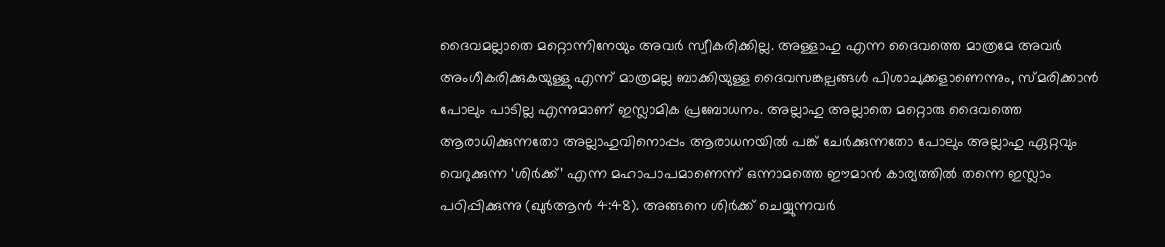ദൈവമല്ലാതെ മറ്റൊന്നിനേയും അവര്‍ സ്വീകരിക്കില്ല. അള്ളാഹു എന്ന ദൈവത്തെ മാത്രമേ അവര്‍ അംഗീകരിക്കുകയുള്ളു എന്ന് മാത്രമല്ല ബാക്കിയുള്ള ദൈവസങ്കല്പങ്ങള്‍ പിശാചുക്കളാണെന്നും, സ്മരിക്കാന്‍ പോലും പാടില്ല എന്നുമാണ് ഇസ്ലാമിക പ്രബോധനം. അല്ലാഹു അല്ലാതെ മറ്റൊരു ദൈവത്തെ ആരാധിക്കുന്നതോ അല്ലാഹുവിനൊപ്പം ആരാധനയില്‍ പങ്ക് ചേര്‍ക്കുന്നതോ പോലും അല്ലാഹു ഏറ്റവും വെറുക്കുന്ന ‘ശിര്‍ക്ക്’ എന്ന മഹാപാപമാണെന്ന് ഒന്നാമത്തെ ഈമാന്‍ കാര്യത്തില്‍ തന്നെ ഇസ്ലാം പഠിപ്പിക്കുന്നു (ഖുര്‍ആന്‍ 4:48). അങ്ങനെ ശിര്‍ക്ക് ചെയ്യുന്നവര്‍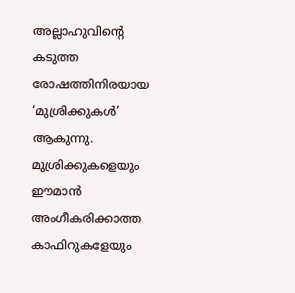അല്ലാഹുവിന്റെ കടുത്ത രോഷത്തിനിരയായ ‘മുശ്രിക്കുകള്‍’ ആകുന്നു. മുശ്രിക്കുകളെയും ഈമാന്‍ അംഗീകരിക്കാത്ത കാഫിറുകളേയും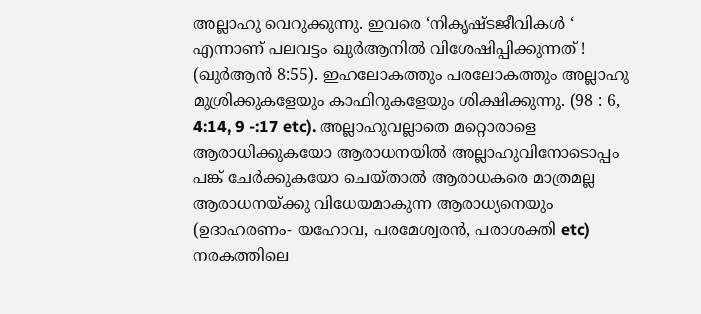അല്ലാഹു വെറുക്കുന്നു. ഇവരെ ‘നികൃഷ്ടജീവികള്‍ ‘ എന്നാണ് പലവട്ടം ഖുര്‍ആനില്‍ വിശേഷിപ്പിക്കുന്നത് ! (ഖുര്‍ആന്‍ 8:55). ഇഹലോകത്തും പരലോകത്തും അല്ലാഹു മുശ്രിക്കുകളേയും കാഫിറുകളേയും ശിക്ഷിക്കുന്നു. (98 : 6, 4:14, 9 -:17 etc). അല്ലാഹുവല്ലാതെ മറ്റൊരാളെ ആരാധിക്കുകയോ ആരാധനയില്‍ അല്ലാഹുവിനോടൊപ്പം പങ്ക് ചേര്‍ക്കുകയോ ചെയ്താല്‍ ആരാധകരെ മാത്രമല്ല ആരാധനയ്‌ക്കു വിധേയമാകുന്ന ആരാധ്യനെയും (ഉദാഹരണം- യഹോവ, പരമേശ്വരന്‍, പരാശക്തി etc) നരകത്തിലെ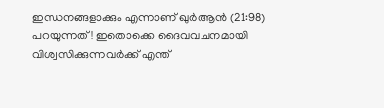ഇന്ധനങ്ങളാക്കും എന്നാണ് ഖുര്‍ആന്‍ (21:98) പറയുന്നത് ! ഇതൊക്കെ ദൈവവചനമായി വിശ്വസിക്കുന്നവര്‍ക്ക് എന്ത്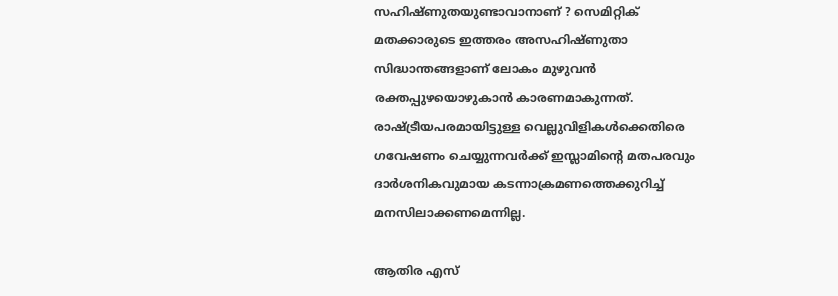സഹിഷ്ണുതയുണ്ടാവാനാണ് ? സെമിറ്റിക് മതക്കാരുടെ ഇത്തരം അസഹിഷ്ണുതാ സിദ്ധാന്തങ്ങളാണ് ലോകം മുഴുവന്‍ രക്തപ്പുഴയൊഴുകാന്‍ കാരണമാകുന്നത്. രാഷ്‌ട്രീയപരമായിട്ടുള്ള വെല്ലുവിളികള്‍ക്കെതിരെ ഗവേഷണം ചെയ്യുന്നവര്‍ക്ക് ഇസ്ലാമിന്റെ മതപരവും ദാര്‍ശനികവുമായ കടന്നാക്രമണത്തെക്കുറിച്ച് മനസിലാക്കണമെന്നില്ല.

ആതിര എസ്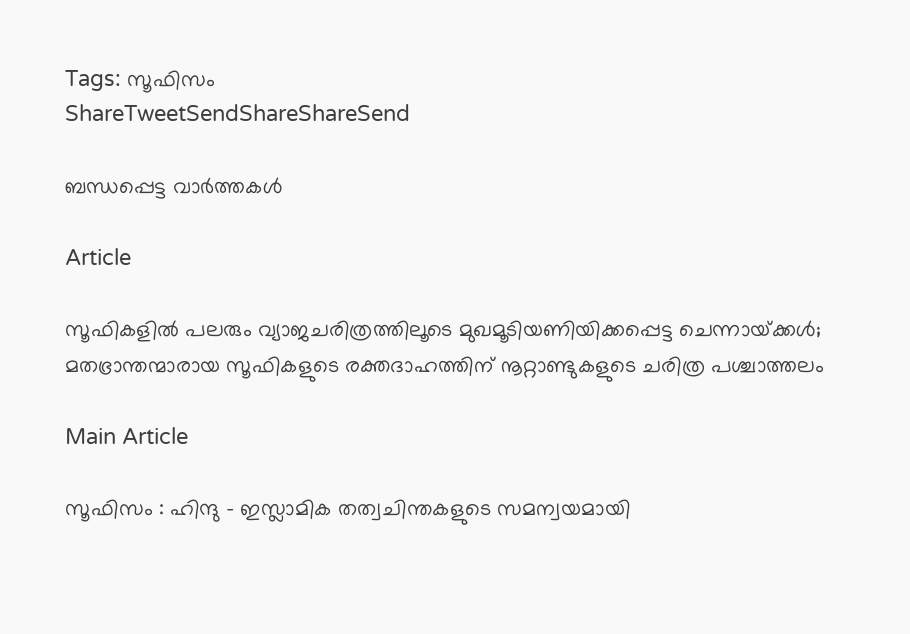Tags: സൂഫിസം
ShareTweetSendShareShareSend

ബന്ധപ്പെട്ട വാര്‍ത്തകള്‍

Article

സൂഫികളില്‍ പലരും വ്യാജചരിത്രത്തിലൂടെ മുഖമൂടിയണിയിക്കപ്പെട്ട ചെന്നായ്‌ക്കള്‍; മതഭ്രാന്തന്മാരായ സൂഫികളുടെ രക്തദാഹത്തിന് നൂറ്റാണ്ടുകളുടെ ചരിത്ര പശ്ചാത്തലം

Main Article

സൂഫിസം : ഹിന്ദു – ഇസ്ലാമിക തത്വചിന്തകളുടെ സമന്വയമായി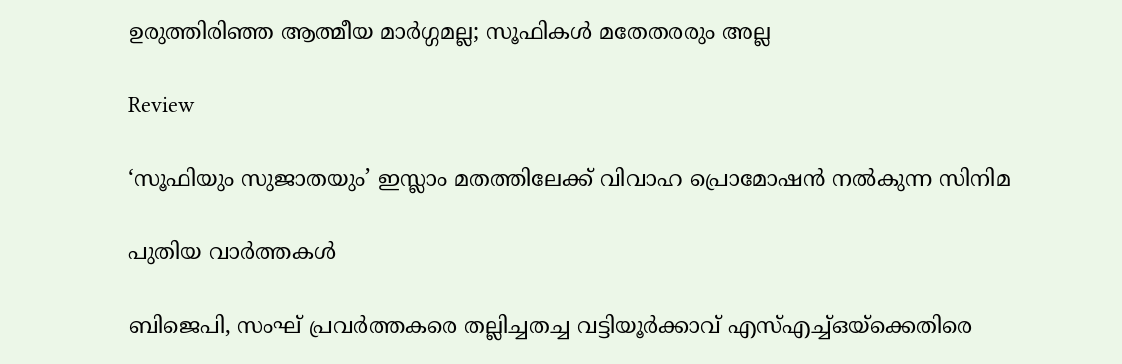ഉരുത്തിരിഞ്ഞ ആത്മീയ മാര്‍ഗ്ഗമല്ല; സൂഫികള്‍ മതേതരരും അല്ല

Review

‘സൂഫിയും സുജാതയും’ ഇസ്ലാം മതത്തിലേക്ക് വിവാഹ പ്രൊമോഷന്‍ നല്‍കുന്ന സിനിമ

പുതിയ വാര്‍ത്തകള്‍

ബിജെപി, സംഘ് പ്രവര്‍ത്തകരെ തല്ലിച്ചതച്ച വട്ടിയൂര്‍ക്കാവ് എസ്എച്ച്ഒയ്‌ക്കെതിരെ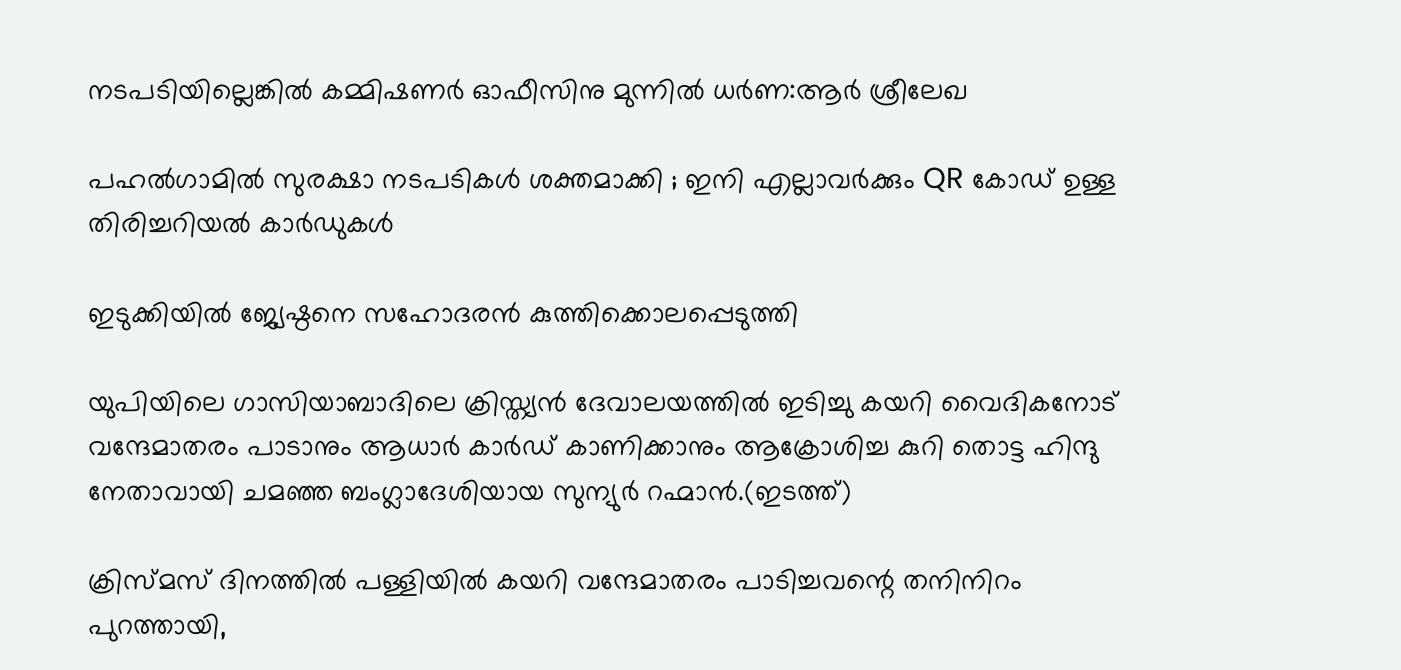നടപടിയില്ലെങ്കില്‍ കമ്മിഷണര്‍ ഓഫീസിനു മുന്നില്‍ ധര്‍ണ:ആര്‍ ശ്രീലേഖ

പഹൽഗാമിൽ സുരക്ഷാ നടപടികൾ ശക്തമാക്കി ; ഇനി എല്ലാവർക്കും QR കോഡ് ഉള്ള തിരിച്ചറിയൽ കാർഡുകൾ

ഇടുക്കിയില്‍ ജ്യേഷ്ഠനെ സഹോദരന്‍ കുത്തിക്കൊലപ്പെടുത്തി

യുപിയിലെ ഗാസിയാബാദിലെ ക്രിസ്ത്യന്‍ ദേവാലയത്തില്‍ ഇടിച്ചു കയറി വൈദികനോട് വന്ദേമാതരം പാടാനും ആധാർ കാർഡ് കാണിക്കാനും ആക്രോശിച്ച കുറി തൊട്ട ഹിന്ദു നേതാവായി ചമഞ്ഞ ബംഗ്ലാദേശിയായ സുന്യുര്‍ റഹ്മാന്‍.(ഇടത്ത്)

ക്രിസ്മസ് ദിനത്തില്‍ പള്ളിയില്‍ കയറി വന്ദേമാതരം പാടിച്ചവന്റെ തനിനിറം പുറത്തായി,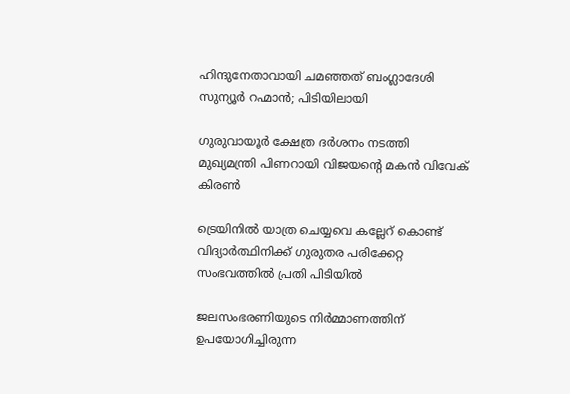ഹിന്ദുനേതാവായി ചമഞ്ഞത് ബംഗ്ലാദേശി സുന്യൂര്‍ റഹ്മാന്‍; പിടിയിലായി

ഗുരുവായൂര്‍ ക്ഷേത്ര ദര്‍ശനം നടത്തി മുഖ്യമന്ത്രി പിണറായി വിജയന്റെ മകന്‍ വിവേക് കിരണ്‍

ട്രെയിനില്‍ യാത്ര ചെയ്യവെ കല്ലേറ് കൊണ്ട് വിദ്യാര്‍ത്ഥിനിക്ക് ഗുരുതര പരിക്കേറ്റ സംഭവത്തില്‍ പ്രതി പിടിയില്‍

ജലസംഭരണിയുടെ നിർമ്മാണത്തിന് ഉപയോഗിച്ചിരുന്ന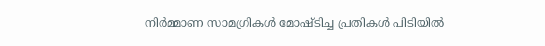നിർമ്മാണ സാമഗ്രികൾ മോഷ്ടിച്ച പ്രതികൾ പിടിയിൽ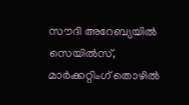സൗദി അറേബ്യയിൽ സെയിൽസ്, മാർക്കറ്റിംഗ് തൊഴിൽ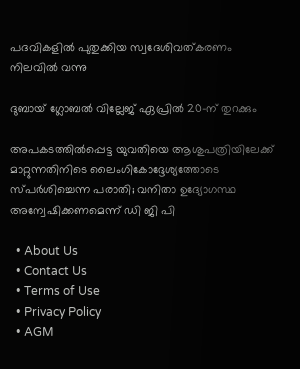പദവികളിൽ പുതുക്കിയ സ്വദേശിവത്കരണം നിലവിൽ വന്നു

ദുബായ് ഗ്ലോബൽ വില്ലേജ് ഏപ്രിൽ 20-ന് തുറക്കും

അപകടത്തില്‍പ്പെട്ട യുവതിയെ ആശുപത്രിയിലേക്ക് മാറ്റുന്നതിനിടെ ലൈംഗികോദ്ദേശ്യത്തോടെ സ്പര്‍ശിച്ചെന്ന പരാതി; വനിതാ ഉദ്യോഗസ്ഥ അന്വേഷിക്കണമെന്ന് ഡി ജി പി

  • About Us
  • Contact Us
  • Terms of Use
  • Privacy Policy
  • AGM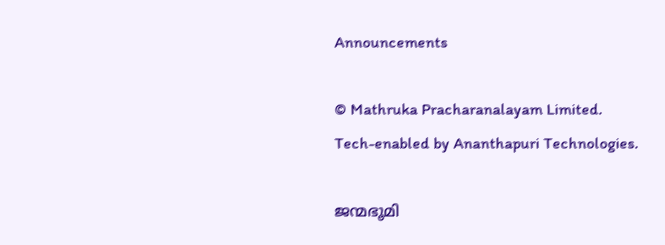Announcements

© Mathruka Pracharanalayam Limited.
Tech-enabled by Ananthapuri Technologies.

ജന്മഭൂമി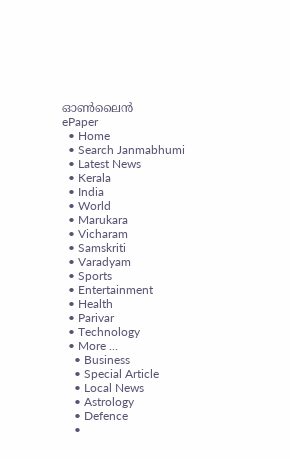ഓണ്‍ലൈന്‍
ePaper
  • Home
  • Search Janmabhumi
  • Latest News
  • Kerala
  • India
  • World
  • Marukara
  • Vicharam
  • Samskriti
  • Varadyam
  • Sports
  • Entertainment
  • Health
  • Parivar
  • Technology
  • More …
    • Business
    • Special Article
    • Local News
    • Astrology
    • Defence
    •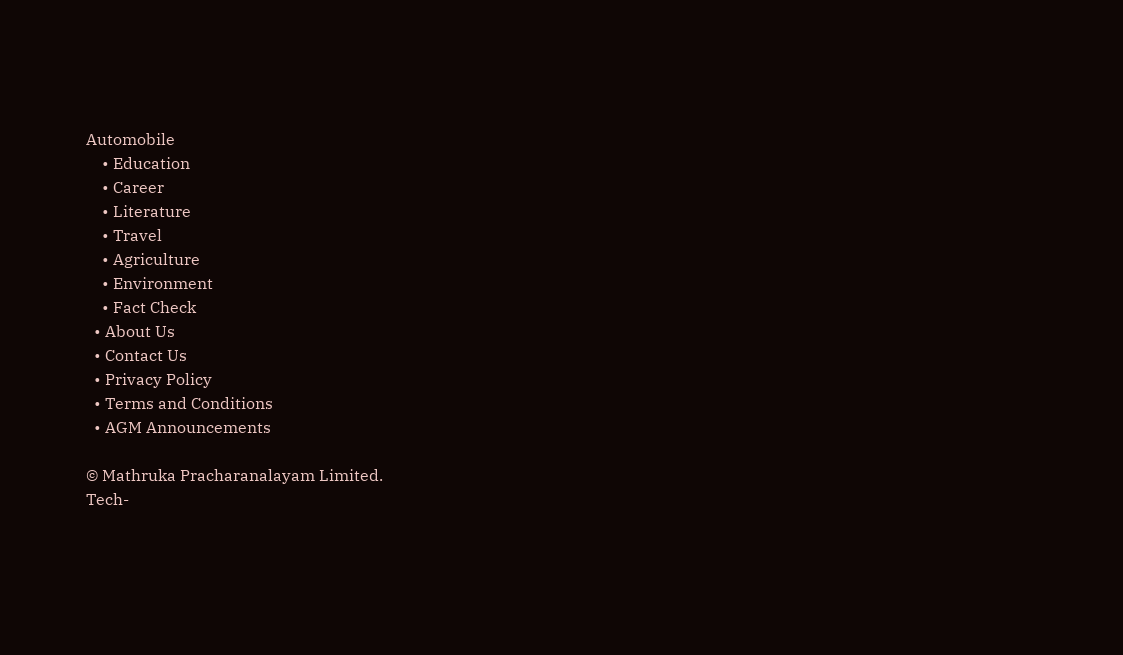Automobile
    • Education
    • Career
    • Literature
    • Travel
    • Agriculture
    • Environment
    • Fact Check
  • About Us
  • Contact Us
  • Privacy Policy
  • Terms and Conditions
  • AGM Announcements

© Mathruka Pracharanalayam Limited.
Tech-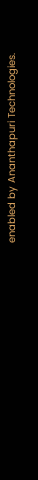enabled by Ananthapuri Technologies.